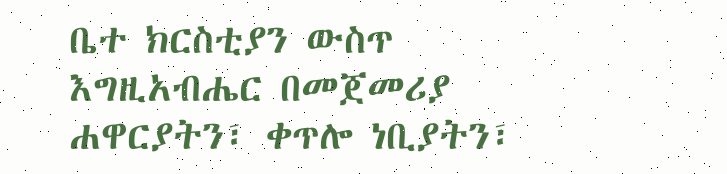ቤተ ክርስቲያን ውስጥ እግዚአብሔር በመጀመሪያ ሐዋርያትን፣ ቀጥሎ ነቢያትን፣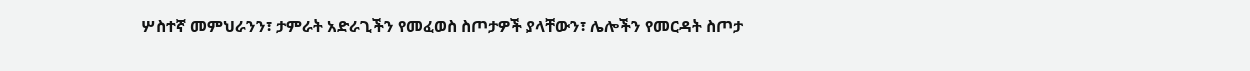ሦስተኛ መምህራንን፣ ታምራት አድራጊችን የመፈወስ ስጦታዎች ያላቸውን፣ ሌሎችን የመርዳት ስጦታ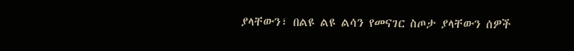ያላቸውን፣ በልዩ ልዩ ልሳን የመናገር ስጦታ ያላቸውን ሰዎች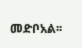መድቦአል፡፡